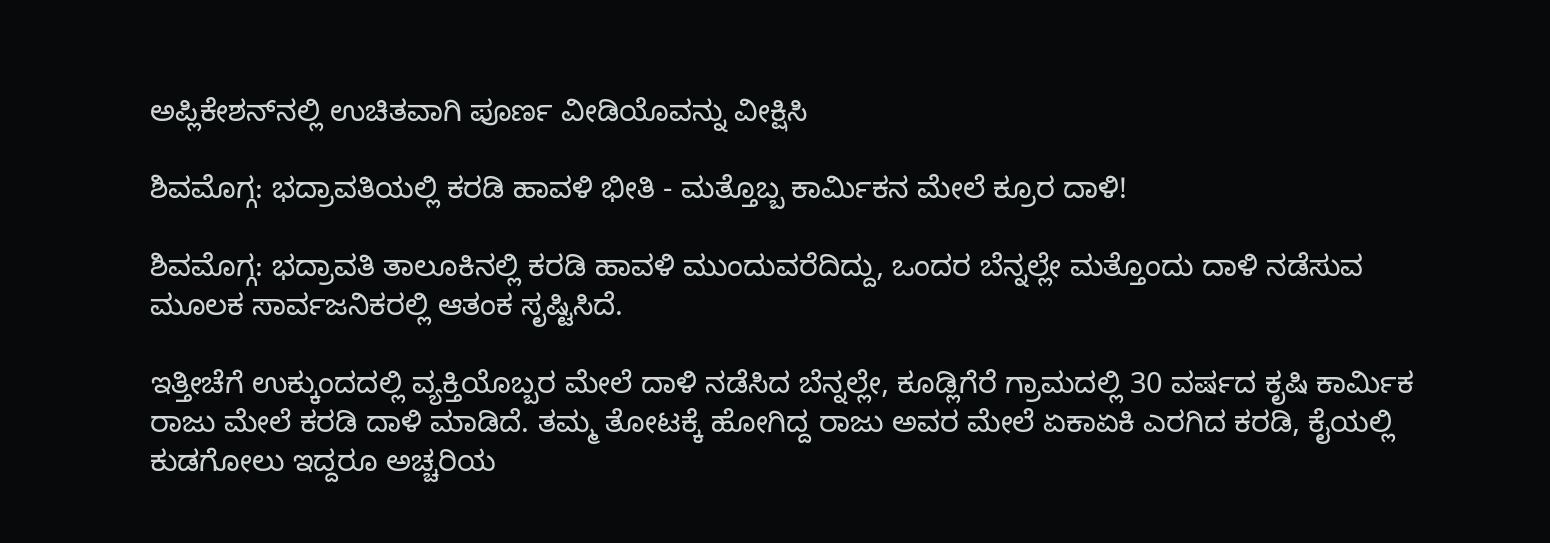ಅಪ್ಲಿಕೇಶನ್‌ನಲ್ಲಿ ಉಚಿತವಾಗಿ ಪೂರ್ಣ ವೀಡಿಯೊವನ್ನು ವೀಕ್ಷಿಸಿ

ಶಿವಮೊಗ್ಗ: ಭದ್ರಾವತಿಯಲ್ಲಿ ಕರಡಿ ಹಾವಳಿ ಭೀತಿ - ಮತ್ತೊಬ್ಬ ಕಾರ್ಮಿಕನ ಮೇಲೆ ಕ್ರೂರ ದಾಳಿ!

ಶಿವಮೊಗ್ಗ: ಭದ್ರಾವತಿ ತಾಲೂಕಿನಲ್ಲಿ ಕರಡಿ ಹಾವಳಿ ಮುಂದುವರೆದಿದ್ದು, ಒಂದರ ಬೆನ್ನಲ್ಲೇ ಮತ್ತೊಂದು ದಾಳಿ ನಡೆಸುವ ಮೂಲಕ ಸಾರ್ವಜನಿಕರಲ್ಲಿ ಆತಂಕ ಸೃಷ್ಟಿಸಿದೆ.

ಇತ್ತೀಚೆಗೆ ಉಕ್ಕುಂದದಲ್ಲಿ ವ್ಯಕ್ತಿಯೊಬ್ಬರ ಮೇಲೆ ದಾಳಿ ನಡೆಸಿದ ಬೆನ್ನಲ್ಲೇ, ಕೂಡ್ಲಿಗೆರೆ ಗ್ರಾಮದಲ್ಲಿ 30 ವರ್ಷದ ಕೃಷಿ ಕಾರ್ಮಿಕ ರಾಜು ಮೇಲೆ ಕರಡಿ ದಾಳಿ ಮಾಡಿದೆ. ತಮ್ಮ ತೋಟಕ್ಕೆ ಹೋಗಿದ್ದ ರಾಜು ಅವರ ಮೇಲೆ ಏಕಾಏಕಿ ಎರಗಿದ ಕರಡಿ, ಕೈಯಲ್ಲಿ ಕುಡಗೋಲು ಇದ್ದರೂ ಅಚ್ಚರಿಯ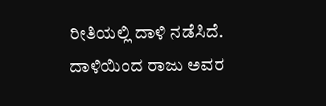ರೀತಿಯಲ್ಲಿ ದಾಳಿ ನಡೆಸಿದೆ. ದಾಳಿಯಿಂದ ರಾಜು ಅವರ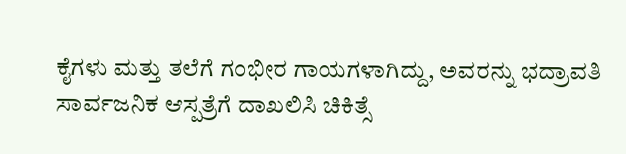ಕೈಗಳು ಮತ್ತು ತಲೆಗೆ ಗಂಭೀರ ಗಾಯಗಳಾಗಿದ್ದು, ಅವರನ್ನು ಭದ್ರಾವತಿ ಸಾರ್ವಜನಿಕ ಆಸ್ಪತ್ರೆಗೆ ದಾಖಲಿಸಿ ಚಿಕಿತ್ಸೆ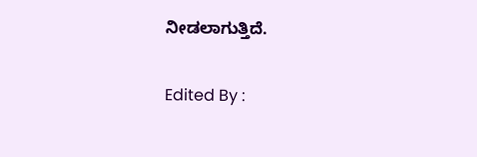ನೀಡಲಾಗುತ್ತಿದೆ.

Edited By :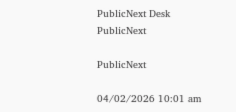PublicNext Desk
PublicNext

PublicNext

04/02/2026 10:01 am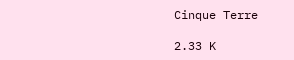Cinque Terre

2.33 K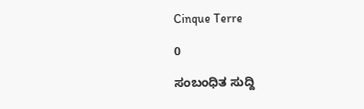Cinque Terre

0

ಸಂಬಂಧಿತ ಸುದ್ದಿ